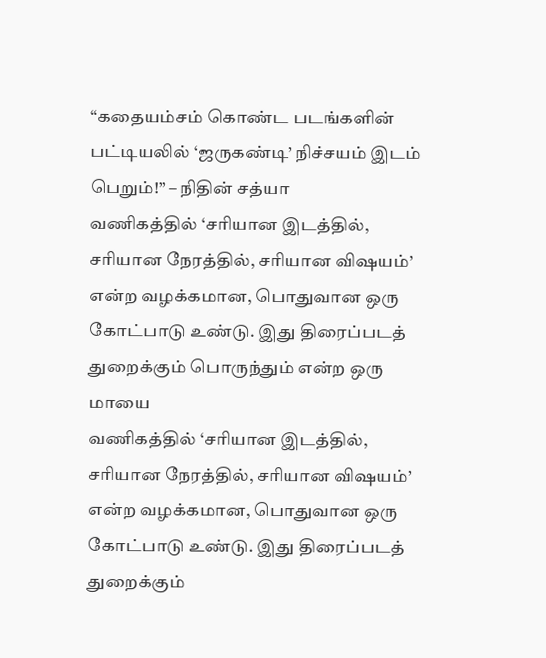“கதையம்சம் கொண்ட படங்களின் பட்டியலில் ‘ஜருகண்டி’ நிச்சயம் இடம் பெறும்!” – நிதின் சத்யா
வணிகத்தில் ‘சரியான இடத்தில், சரியான நேரத்தில், சரியான விஷயம்’ என்ற வழக்கமான, பொதுவான ஒரு கோட்பாடு உண்டு. இது திரைப்படத் துறைக்கும் பொருந்தும் என்ற ஒரு மாயை
வணிகத்தில் ‘சரியான இடத்தில், சரியான நேரத்தில், சரியான விஷயம்’ என்ற வழக்கமான, பொதுவான ஒரு கோட்பாடு உண்டு. இது திரைப்படத் துறைக்கும்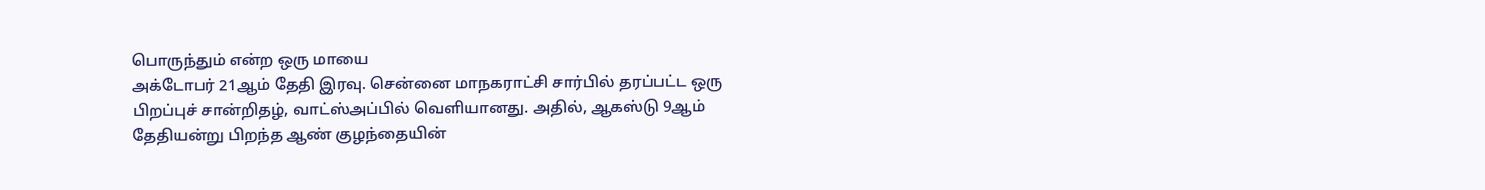பொருந்தும் என்ற ஒரு மாயை
அக்டோபர் 21ஆம் தேதி இரவு. சென்னை மாநகராட்சி சார்பில் தரப்பட்ட ஒரு பிறப்புச் சான்றிதழ், வாட்ஸ்அப்பில் வெளியானது. அதில், ஆகஸ்டு 9ஆம் தேதியன்று பிறந்த ஆண் குழந்தையின்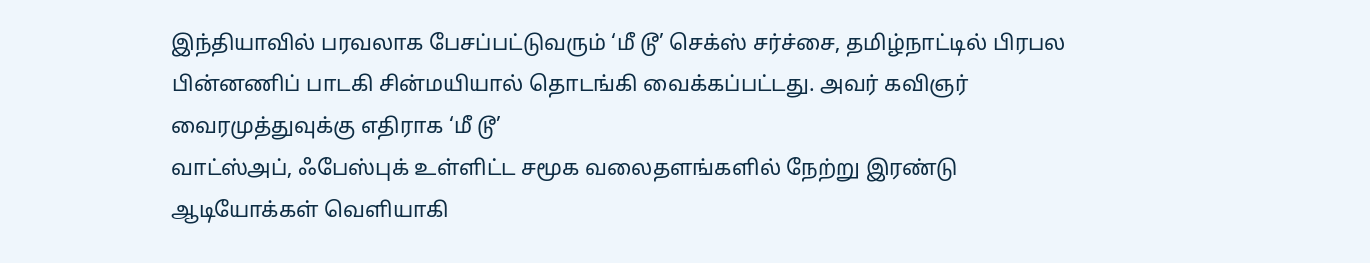இந்தியாவில் பரவலாக பேசப்பட்டுவரும் ‘மீ டூ’ செக்ஸ் சர்ச்சை, தமிழ்நாட்டில் பிரபல பின்னணிப் பாடகி சின்மயியால் தொடங்கி வைக்கப்பட்டது. அவர் கவிஞர் வைரமுத்துவுக்கு எதிராக ‘மீ டூ’
வாட்ஸ்அப், ஃபேஸ்புக் உள்ளிட்ட சமூக வலைதளங்களில் நேற்று இரண்டு ஆடியோக்கள் வெளியாகி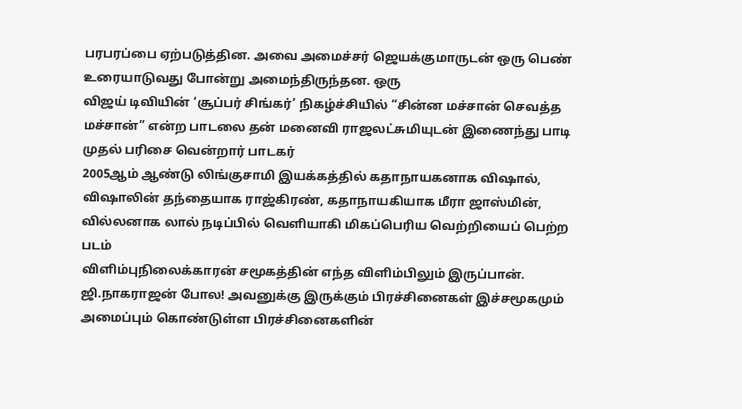பரபரப்பை ஏற்படுத்தின. அவை அமைச்சர் ஜெயக்குமாருடன் ஒரு பெண் உரையாடுவது போன்று அமைந்திருந்தன. ஒரு
விஜய் டிவியின் ‘சூப்பர் சிங்கர்’ நிகழ்ச்சியில் “சின்ன மச்சான் செவத்த மச்சான்” என்ற பாடலை தன் மனைவி ராஜலட்சுமியுடன் இணைந்து பாடி முதல் பரிசை வென்றார் பாடகர்
2005ஆம் ஆண்டு லிங்குசாமி இயக்கத்தில் கதாநாயகனாக விஷால், விஷாலின் தந்தையாக ராஜ்கிரண், கதாநாயகியாக மீரா ஜாஸ்மின், வில்லனாக லால் நடிப்பில் வெளியாகி மிகப்பெரிய வெற்றியைப் பெற்ற படம்
விளிம்புநிலைக்காரன் சமூகத்தின் எந்த விளிம்பிலும் இருப்பான். ஜி.நாகராஜன் போல! அவனுக்கு இருக்கும் பிரச்சினைகள் இச்சமூகமும் அமைப்பும் கொண்டுள்ள பிரச்சினைகளின்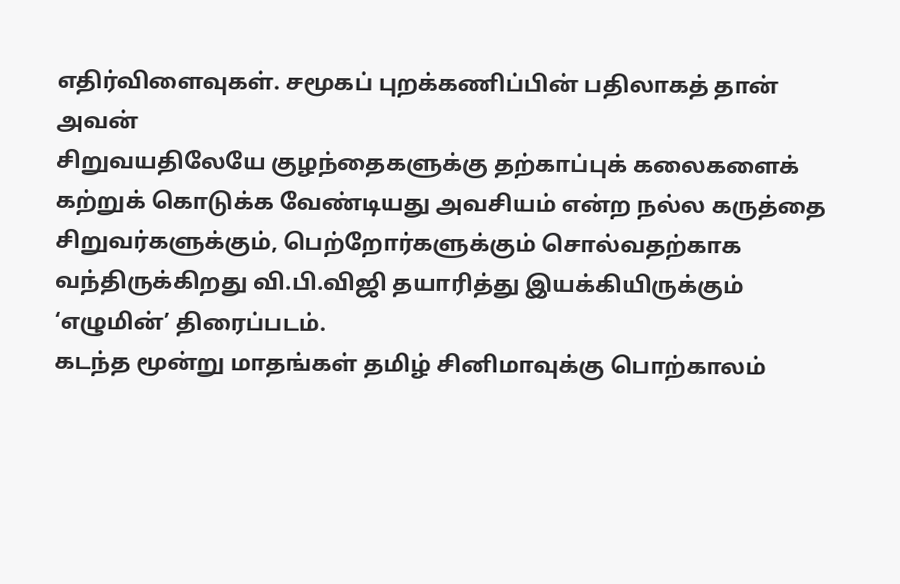எதிர்விளைவுகள். சமூகப் புறக்கணிப்பின் பதிலாகத் தான் அவன்
சிறுவயதிலேயே குழந்தைகளுக்கு தற்காப்புக் கலைகளைக் கற்றுக் கொடுக்க வேண்டியது அவசியம் என்ற நல்ல கருத்தை சிறுவர்களுக்கும், பெற்றோர்களுக்கும் சொல்வதற்காக வந்திருக்கிறது வி.பி.விஜி தயாரித்து இயக்கியிருக்கும் ‘எழுமின்’ திரைப்படம்.
கடந்த மூன்று மாதங்கள் தமிழ் சினிமாவுக்கு பொற்காலம்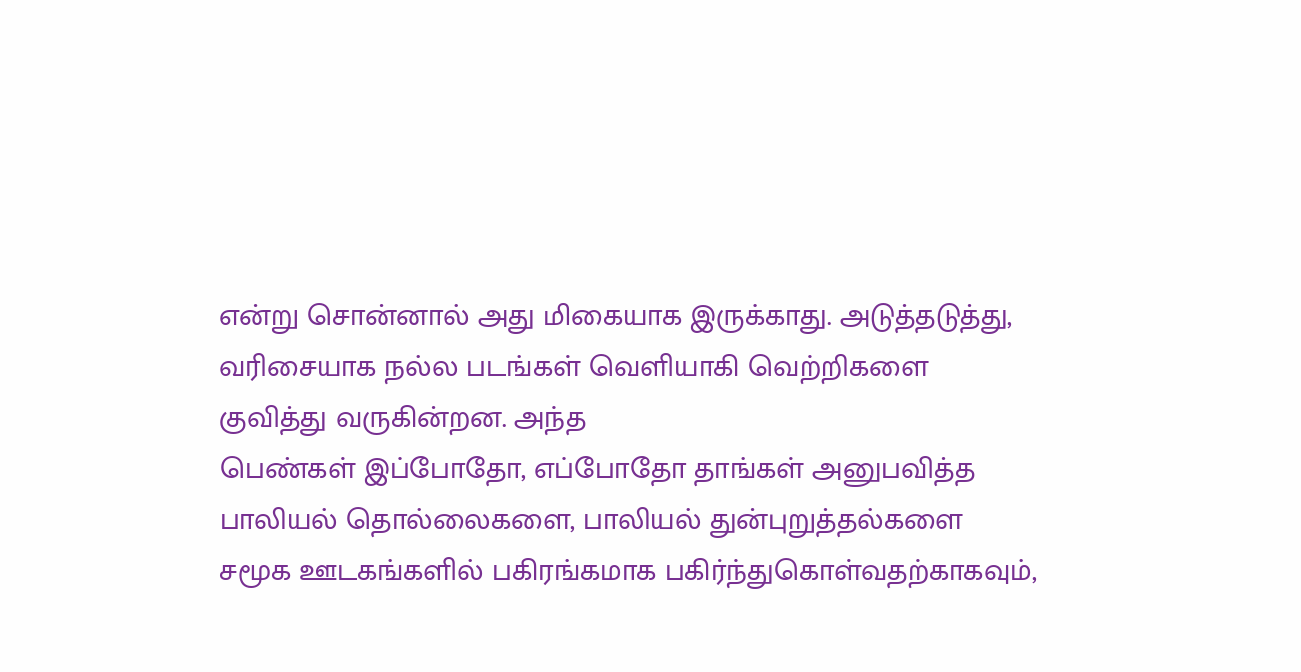என்று சொன்னால் அது மிகையாக இருக்காது. அடுத்தடுத்து, வரிசையாக நல்ல படங்கள் வெளியாகி வெற்றிகளை குவித்து வருகின்றன. அந்த
பெண்கள் இப்போதோ, எப்போதோ தாங்கள் அனுபவித்த பாலியல் தொல்லைகளை, பாலியல் துன்புறுத்தல்களை சமூக ஊடகங்களில் பகிரங்கமாக பகிர்ந்துகொள்வதற்காகவும்,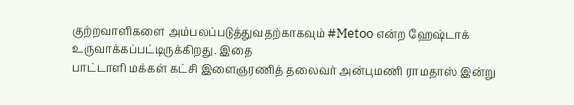குற்றவாளிகளை அம்பலப்படுத்துவதற்காகவும் #Metoo என்ற ஹேஷ்டாக் உருவாக்கப்பட்டிருக்கிறது. இதை
பாட்டாளி மக்கள் கட்சி இளைஞரணித் தலைவர் அன்புமணி ராமதாஸ் இன்று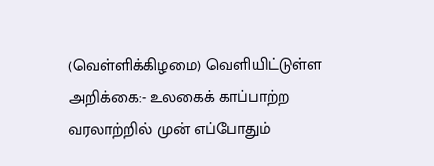(வெள்ளிக்கிழமை) வெளியிட்டுள்ள அறிக்கை:- உலகைக் காப்பாற்ற வரலாற்றில் முன் எப்போதும்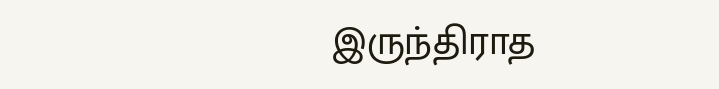இருந்திராத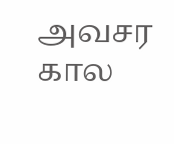அவசர கால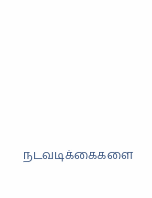நடவடிக்கைகளை